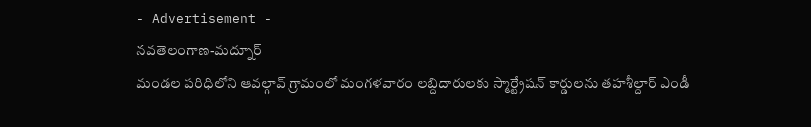- Advertisement -
నవతెలంగాణ-మద్నూర్
మండల పరిధిలోని ఆవల్గావ్ గ్రామంలో మంగళవారం లబ్దిదారులకు స్మార్ట్రేషన్ కార్డులను తహశీల్దార్ ఎండీ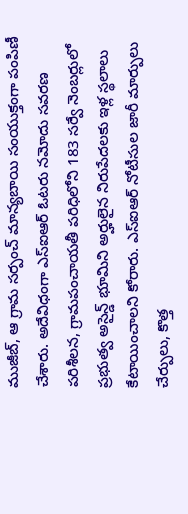ముజీబ్, ఆ గ్రామ సర్పంచ్ మాన్యబాయి సంయుక్తంగా పంపిణీ చేశారు. అదేవిధంగా ఎస్ఐఆర్ ఓటరు నమోదు సవరణ పరిశీలన, గ్రామపంచాయతీ పరిధిలోని 183 సర్వే నెంబర్లులో ప్రభుత్వ అసైన్డ్ భూమిని అర్హులైన నిరుపేదలకు ఇళ్ల స్థలాలు కేటాయించాలని కోరారు. ఎస్ఐఆర్ నోటీసుల జారీ మార్పులు చేర్పులు, కొత్త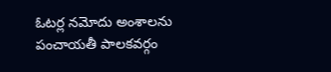ఓటర్ల నమోదు అంశాలను పంచాయతీ పాలకవర్గం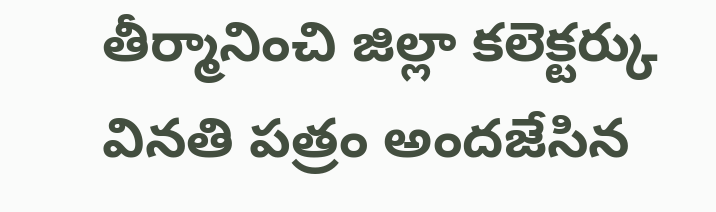తీర్మానించి జిల్లా కలెక్టర్కు వినతి పత్రం అందజేసిన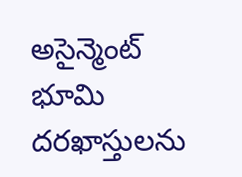అసైన్మెంట్ భూమి దరఖాస్తులను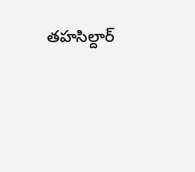తహసిల్దార్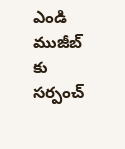ఎండి ముజీబ్ కు సర్పంచ్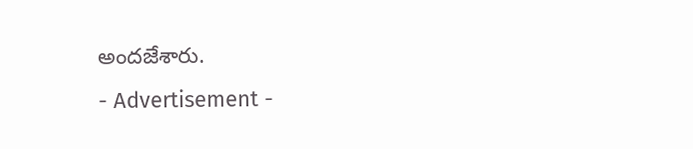అందజేశారు.
- Advertisement -